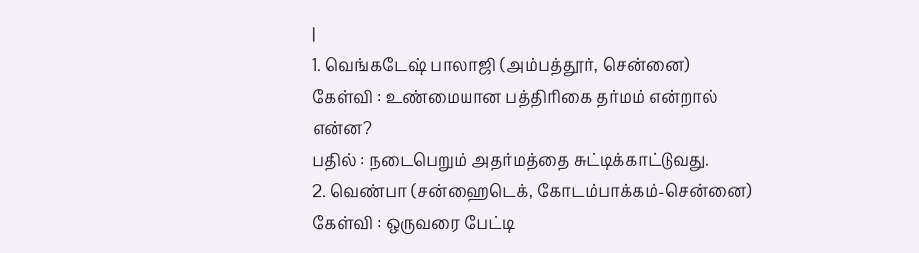|
1. வெங்கடேஷ் பாலாஜி (அம்பத்தூர், சென்னை)
கேள்வி : உண்மையான பத்திரிகை தர்மம் என்றால்
என்ன?
பதில் : நடைபெறும் அதர்மத்தை சுட்டிக்காட்டுவது.
2. வெண்பா (சன்ஹைடெக், கோடம்பாக்கம்-சென்னை)
கேள்வி : ஒருவரை பேட்டி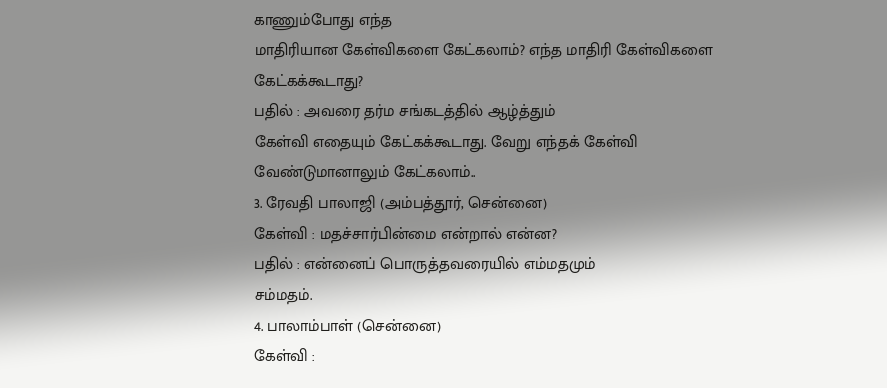காணும்போது எந்த
மாதிரியான கேள்விகளை கேட்கலாம்? எந்த மாதிரி கேள்விகளை
கேட்கக்கூடாது?
பதில் : அவரை தர்ம சங்கடத்தில் ஆழ்த்தும்
கேள்வி எதையும் கேட்கக்கூடாது. வேறு எந்தக் கேள்வி
வேண்டுமானாலும் கேட்கலாம்..
3. ரேவதி பாலாஜி (அம்பத்தூர், சென்னை)
கேள்வி : மதச்சார்பின்மை என்றால் என்ன?
பதில் : என்னைப் பொருத்தவரையில் எம்மதமும்
சம்மதம்.
4. பாலாம்பாள் (சென்னை)
கேள்வி :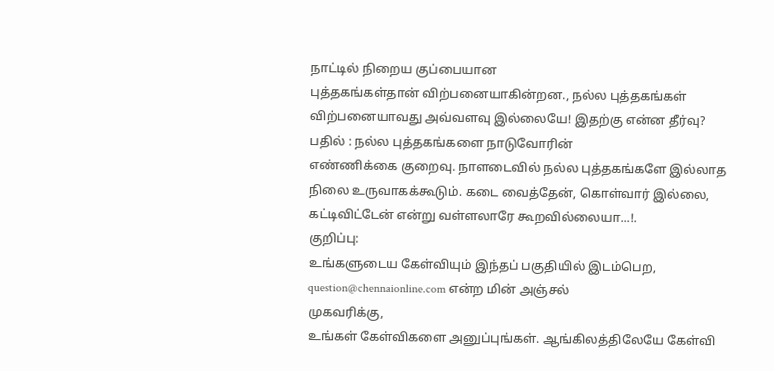நாட்டில் நிறைய குப்பையான
புத்தகங்கள்தான் விற்பனையாகின்றன., நல்ல புத்தகங்கள்
விற்பனையாவது அவ்வளவு இல்லையே! இதற்கு என்ன தீர்வு?
பதில் : நல்ல புத்தகங்களை நாடுவோரின்
எண்ணிக்கை குறைவு. நாளடைவில் நல்ல புத்தகங்களே இல்லாத
நிலை உருவாகக்கூடும். கடை வைத்தேன், கொள்வார் இல்லை,
கட்டிவிட்டேன் என்று வள்ளலாரே கூறவில்லையா...!.
குறிப்பு:
உங்களுடைய கேள்வியும் இந்தப் பகுதியில் இடம்பெற,
question@chennaionline.com என்ற மின் அஞ்சல்
முகவரிக்கு,
உங்கள் கேள்விகளை அனுப்புங்கள். ஆங்கிலத்திலேயே கேள்வி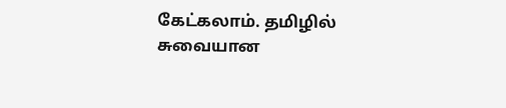கேட்கலாம். தமிழில் சுவையான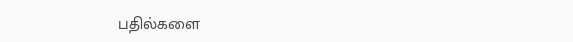பதில்களை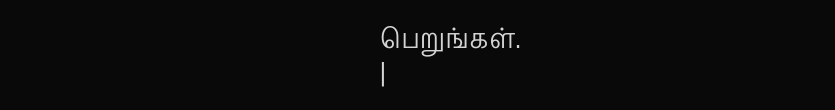பெறுங்கள்.
|